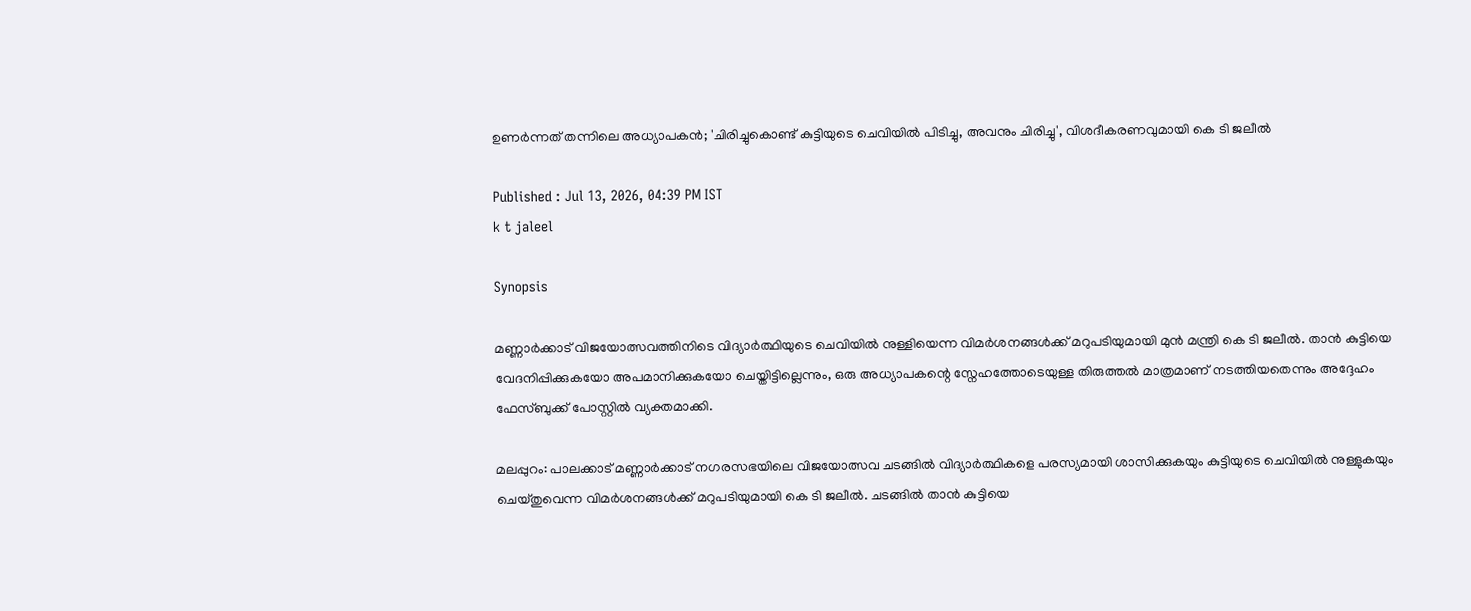ഉണർന്നത് തന്നിലെ അധ്യാപകൻ; 'ചിരിച്ചുകൊണ്ട് കുട്ടിയുടെ ചെവിയിൽ പിടിച്ചു, അവനും ചിരിച്ചു', വിശദീകരണവുമായി കെ ടി ജലീൽ

Published : Jul 13, 2026, 04:39 PM IST
k t jaleel

Synopsis

മണ്ണാർക്കാട് വിജയോത്സവത്തിനിടെ വിദ്യാർത്ഥിയുടെ ചെവിയിൽ നുള്ളിയെന്ന വിമർശനങ്ങൾക്ക് മറുപടിയുമായി മുൻ മന്ത്രി കെ ടി ജലീൽ. താൻ കുട്ടിയെ വേദനിപ്പിക്കുകയോ അപമാനിക്കുകയോ ചെയ്തിട്ടില്ലെന്നും, ഒരു അധ്യാപകന്റെ സ്നേഹത്തോടെയുള്ള തിരുത്തൽ മാത്രമാണ് നടത്തിയതെന്നും അദ്ദേഹം ഫേസ്ബുക്ക് പോസ്റ്റിൽ വ്യക്തമാക്കി.

മലപ്പുറം: പാലക്കാട് മണ്ണാർക്കാട് നഗരസഭയിലെ വിജയോത്സവ ചടങ്ങിൽ വിദ്യാർത്ഥികളെ പരസ്യമായി ശാസിക്കുകയും കുട്ടിയുടെ ചെവിയിൽ നുള്ളുകയും ചെയ്തുവെന്ന വിമർശനങ്ങൾക്ക് മറുപടിയുമായി കെ ടി ജലീൽ. ചടങ്ങിൽ താൻ കുട്ടിയെ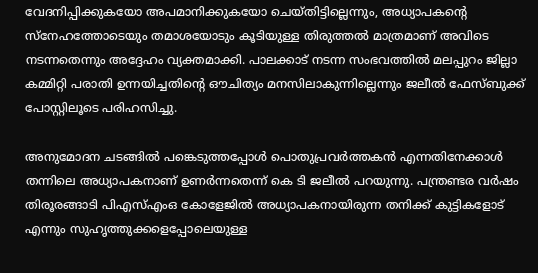വേദനിപ്പിക്കുകയോ അപമാനിക്കുകയോ ചെയ്തിട്ടില്ലെന്നും, അധ്യാപകന്‍റെ സ്നേഹത്തോടെയും തമാശയോടും കൂടിയുള്ള തിരുത്തൽ മാത്രമാണ് അവിടെ നടന്നതെന്നും അദ്ദേഹം വ്യക്തമാക്കി. പാലക്കാട് നടന്ന സംഭവത്തിൽ മലപ്പുറം ജില്ലാ കമ്മിറ്റി പരാതി ഉന്നയിച്ചതിന്‍റെ ഔചിത്യം മനസിലാകുന്നില്ലെന്നും ജലീൽ ഫേസ്‌ബുക്ക് പോസ്റ്റിലൂടെ പരിഹസിച്ചു.

അനുമോദന ചടങ്ങിൽ പങ്കെടുത്തപ്പോൾ പൊതുപ്രവർത്തകൻ എന്നതിനേക്കാൾ തന്നിലെ അധ്യാപകനാണ് ഉണർന്നതെന്ന് കെ ടി ജലീൽ പറയുന്നു. പന്ത്രണ്ടര വർഷം തിരൂരങ്ങാടി പിഎസ്എംഒ കോളേജിൽ അധ്യാപകനായിരുന്ന തനിക്ക് കുട്ടികളോട് എന്നും സുഹൃത്തുക്കളെപ്പോലെയുള്ള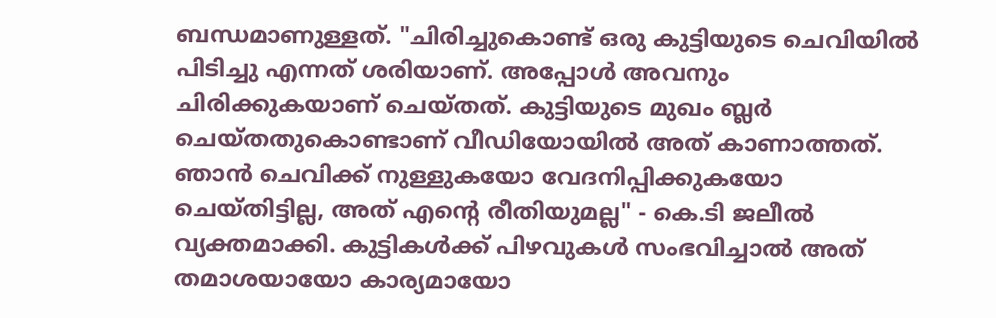ബന്ധമാണുള്ളത്. "ചിരിച്ചുകൊണ്ട് ഒരു കുട്ടിയുടെ ചെവിയിൽ പിടിച്ചു എന്നത് ശരിയാണ്. അപ്പോൾ അവനും ചിരിക്കുകയാണ് ചെയ്തത്. കുട്ടിയുടെ മുഖം ബ്ലർ ചെയ്തതുകൊണ്ടാണ് വീഡിയോയിൽ അത് കാണാത്തത്. ഞാൻ ചെവിക്ക് നുള്ളുകയോ വേദനിപ്പിക്കുകയോ ചെയ്തിട്ടില്ല, അത് എന്റെ രീതിയുമല്ല" - കെ.ടി ജലീൽ വ്യക്തമാക്കി. കുട്ടികൾക്ക് പിഴവുകൾ സംഭവിച്ചാൽ അത് തമാശയായോ കാര്യമായോ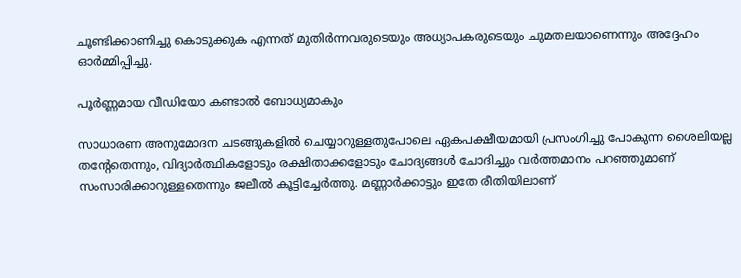ചൂണ്ടിക്കാണിച്ചു കൊടുക്കുക എന്നത് മുതിർന്നവരുടെയും അധ്യാപകരുടെയും ചുമതലയാണെന്നും അദ്ദേഹം ഓർമ്മിപ്പിച്ചു.

പൂർണ്ണമായ വീഡിയോ കണ്ടാൽ ബോധ്യമാകും

സാധാരണ അനുമോദന ചടങ്ങുകളിൽ ചെയ്യാറുള്ളതുപോലെ ഏകപക്ഷീയമായി പ്രസംഗിച്ചു പോകുന്ന ശൈലിയല്ല തന്‍റേതെന്നും, വിദ്യാർത്ഥികളോടും രക്ഷിതാക്കളോടും ചോദ്യങ്ങൾ ചോദിച്ചും വർത്തമാനം പറഞ്ഞുമാണ് സംസാരിക്കാറുള്ളതെന്നും ജലീൽ കൂട്ടിച്ചേർത്തു. മണ്ണാർക്കാട്ടും ഇതേ രീതിയിലാണ്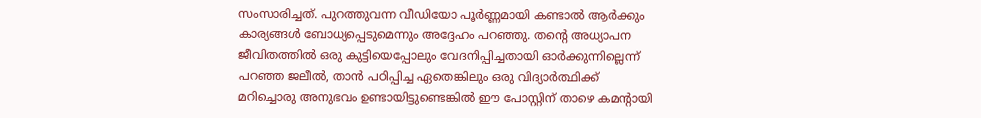സംസാരിച്ചത്. പുറത്തുവന്ന വീഡിയോ പൂർണ്ണമായി കണ്ടാൽ ആർക്കും കാര്യങ്ങൾ ബോധ്യപ്പെടുമെന്നും അദ്ദേഹം പറഞ്ഞു. തന്‍റെ അധ്യാപന ജീവിതത്തിൽ ഒരു കുട്ടിയെപ്പോലും വേദനിപ്പിച്ചതായി ഓർക്കുന്നില്ലെന്ന് പറഞ്ഞ ജലീൽ, താൻ പഠിപ്പിച്ച ഏതെങ്കിലും ഒരു വിദ്യാർത്ഥിക്ക് മറിച്ചൊരു അനുഭവം ഉണ്ടായിട്ടുണ്ടെങ്കിൽ ഈ പോസ്റ്റിന് താഴെ കമന്‍റായി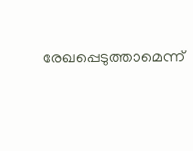രേഖപ്പെടുത്താമെന്ന്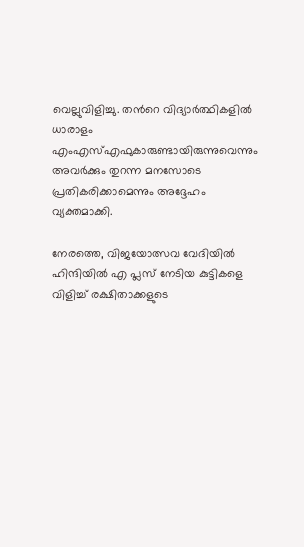വെല്ലുവിളിച്ചു. തന്‍റെ വിദ്യാർത്ഥികളിൽ ധാരാളം എംഎസ്എഫുകാരുണ്ടായിരുന്നുവെന്നും അവർക്കും തുറന്ന മനസോടെ പ്രതികരിക്കാമെന്നും അദ്ദേഹം വ്യക്തമാക്കി.

നേരത്തെ, വിജയോത്സവ വേദിയിൽ ഹിന്ദിയിൽ എ പ്ലസ് നേടിയ കുട്ടികളെ വിളിച്ച് രക്ഷിതാക്കളുടെ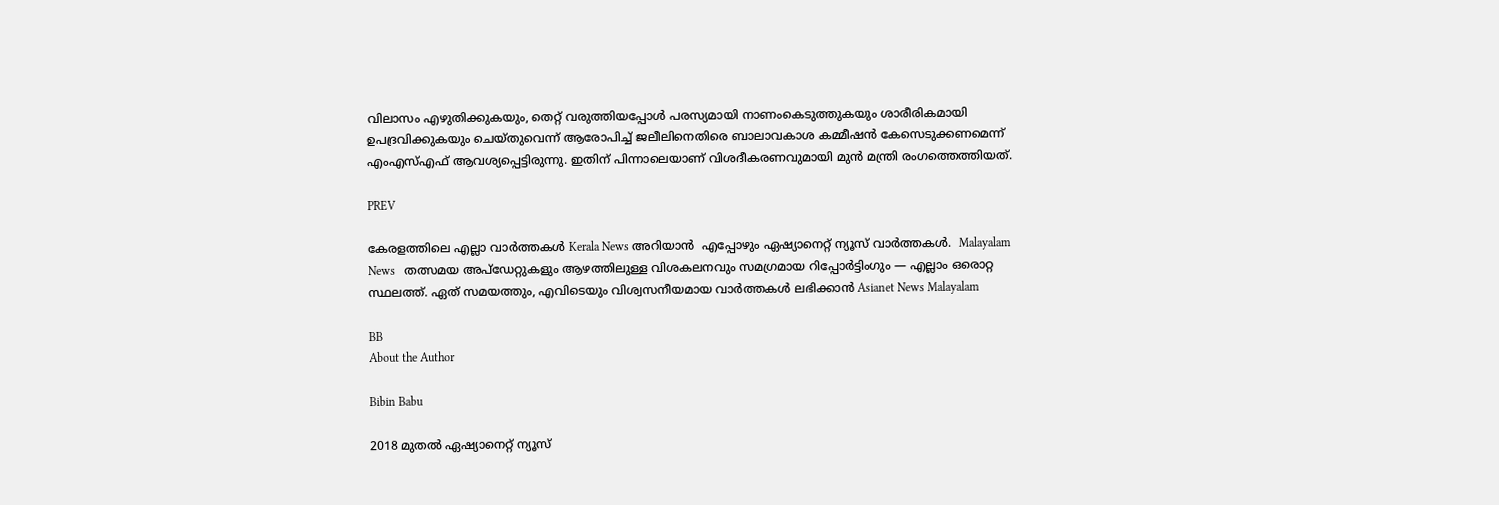വിലാസം എഴുതിക്കുകയും, തെറ്റ് വരുത്തിയപ്പോൾ പരസ്യമായി നാണംകെടുത്തുകയും ശാരീരികമായി ഉപദ്രവിക്കുകയും ചെയ്തുവെന്ന് ആരോപിച്ച് ജലീലിനെതിരെ ബാലാവകാശ കമ്മീഷൻ കേസെടുക്കണമെന്ന് എംഎസ്എഫ് ആവശ്യപ്പെട്ടിരുന്നു. ഇതിന് പിന്നാലെയാണ് വിശദീകരണവുമായി മുൻ മന്ത്രി രംഗത്തെത്തിയത്.

PREV

കേരളത്തിലെ എല്ലാ വാർത്തകൾ Kerala News അറിയാൻ  എപ്പോഴും ഏഷ്യാനെറ്റ് ന്യൂസ് വാർത്തകൾ.  Malayalam News   തത്സമയ അപ്‌ഡേറ്റുകളും ആഴത്തിലുള്ള വിശകലനവും സമഗ്രമായ റിപ്പോർട്ടിംഗും — എല്ലാം ഒരൊറ്റ സ്ഥലത്ത്. ഏത് സമയത്തും, എവിടെയും വിശ്വസനീയമായ വാർത്തകൾ ലഭിക്കാൻ Asianet News Malayalam

BB
About the Author

Bibin Babu

2018 മുതല്‍ ഏഷ്യാനെറ്റ് ന്യൂസ്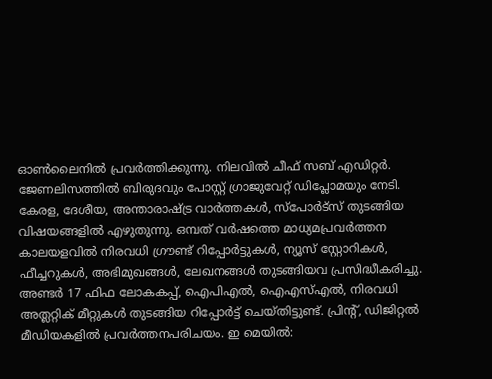ഓണ്‍ലൈനില്‍ പ്രവര്‍ത്തിക്കുന്നു. നിലവില്‍ ചീഫ് സബ് എഡിറ്റർ. ജേണലിസത്തില്‍ ബിരുദവും പോസ്റ്റ് ഗ്രാജുവേറ്റ് ഡിപ്ലോമയും നേടി. കേരള, ദേശീയ, അന്താരാഷ്ട്ര വാര്‍ത്തകള്‍, സ്പോര്‍ട്സ് തുടങ്ങിയ വിഷയങ്ങളില്‍ എഴുതുന്നു. ഒമ്പത് വര്‍ഷത്തെ മാധ്യമപ്രവര്‍ത്തന കാലയളവില്‍ നിരവധി ഗ്രൗണ്ട് റിപ്പോര്‍ട്ടുകള്‍, ന്യൂസ് സ്റ്റോറികള്‍, ഫീച്ചറുകള്‍, അഭിമുഖങ്ങള്‍, ലേഖനങ്ങള്‍ തുടങ്ങിയവ പ്രസിദ്ധീകരിച്ചു. അണ്ടര്‍ 17 ഫിഫ ലോകകപ്പ്, ഐപിഎൽ, ഐഎസ്എൽ, നിരവധി അത്ലറ്റിക് മീറ്റുകൾ തുടങ്ങിയ റിപ്പോര്‍ട്ട് ചെയ്തിട്ടുണ്ട്. പ്രിന്‍റ്, ഡിജിറ്റല്‍ മീഡിയകളില്‍ പ്രവര്‍ത്തനപരിചയം. ഇ മെയില്‍: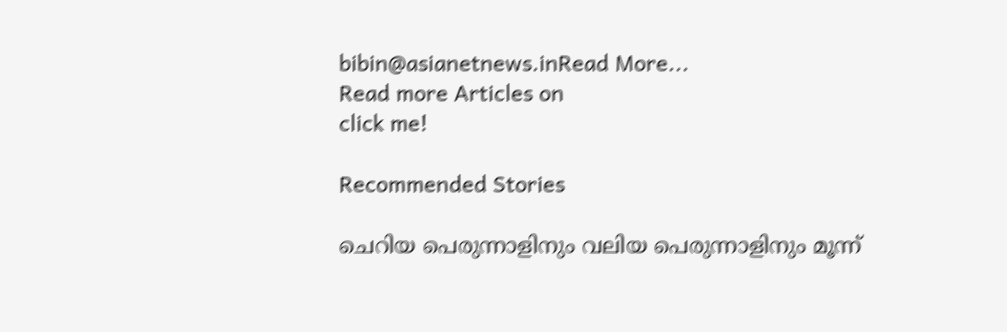bibin@asianetnews.inRead More...
Read more Articles on
click me!

Recommended Stories

ചെറിയ പെരുന്നാളിനും വലിയ പെരുന്നാളിനും മൂന്ന്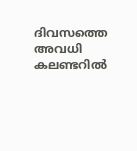ദിവസത്തെ അവധി കലണ്ടറിൽ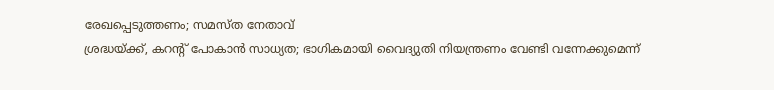രേഖപ്പെടുത്തണം; സമസ്ത നേതാവ്
ശ്രദ്ധയ്ക്ക്, കറന്‍റ് പോകാൻ സാധ്യത; ഭാഗികമായി വൈദ്യുതി നിയന്ത്രണം വേണ്ടി വന്നേക്കുമെന്ന്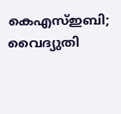കെഎസ്ഇബി; വൈദ്യുതി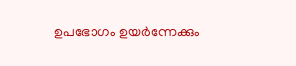ഉപഭോഗം ഉയർന്നേക്കും